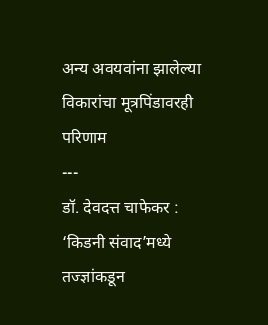अन्य अवयवांना झालेल्या विकारांचा मूत्रपिंडावरही परिणाम
---
डॉ. देवदत्त चाफेकर : ‘किडनी संवाद’मध्ये तज्ज्ञांकडून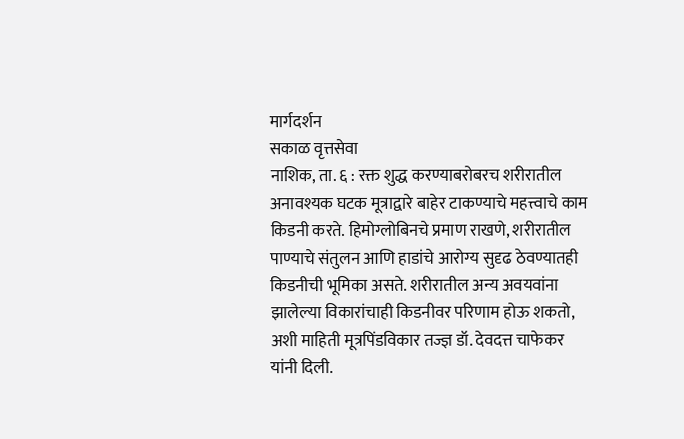मार्गदर्शन
सकाळ वृत्तसेवा
नाशिक, ता. ६ : रक्त शुद्ध करण्याबरोबरच शरीरातील अनावश्यक घटक मूत्राद्वारे बाहेर टाकण्याचे महत्त्वाचे काम किडनी करते. हिमोग्लोबिनचे प्रमाण राखणे, शरीरातील पाण्याचे संतुलन आणि हाडांचे आरोग्य सुदृढ ठेवण्यातही किडनीची भूमिका असते. शरीरातील अन्य अवयवांना झालेल्या विकारांचाही किडनीवर परिणाम होऊ शकतो, अशी माहिती मूत्रपिंडविकार तज्ज्ञ डॉ. देवदत्त चाफेकर यांनी दिली.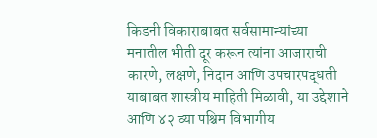किडनी विकाराबाबत सर्वसामान्यांच्या मनातील भीती दूर करून त्यांना आजाराची कारणे, लक्षणे, निदान आणि उपचारपद्धती याबाबत शास्त्रीय माहिती मिळावी, या उद्देशाने आणि ४२ व्या पश्चिम विभागीय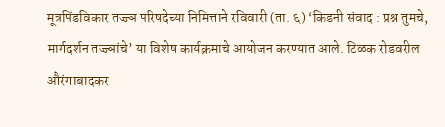मूत्रपिंडविकार तज्ज्ञ परिषदेच्या निमित्ताने रविवारी (ता. ६) ‘किडनी संवाद : प्रश्न तुमचे, मार्गदर्शन तज्ज्ञांचे’ या विशेष कार्यक्रमाचे आयोजन करण्यात आले. टिळक रोडवरील औरंगाबादकर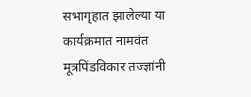सभागृहात झालेल्या या कार्यक्रमात नामवंत मूत्रपिंडविकार तज्ज्ञांनी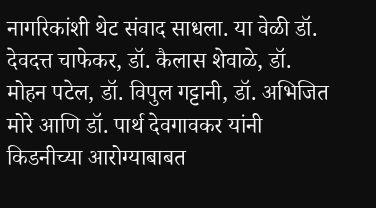नागरिकांशी थेट संवाद साधला. या वेळी डॉ. देवदत्त चाफेकर, डॉ. कैलास शेवाळे, डॉ. मोहन पटेल, डॉ. विपुल गट्टानी, डॉ. अभिजित मोरे आणि डॉ. पार्थ देवगावकर यांनी किडनीच्या आरोग्याबाबत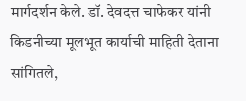मार्गदर्शन केले. डॉ. देवदत्त चाफेकर यांनी किडनीच्या मूलभूत कार्याची माहिती देताना सांगितले,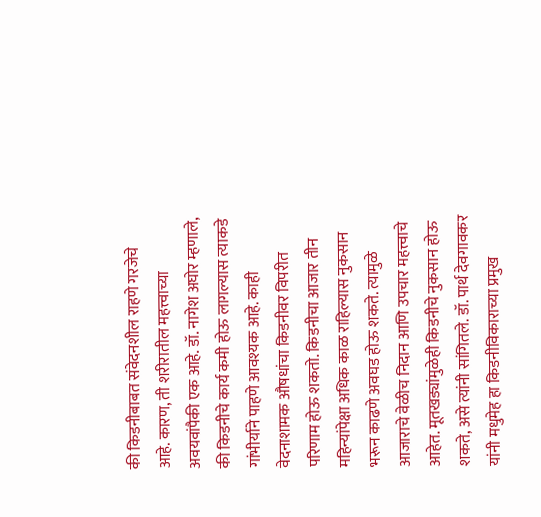की किडनीबाबत संवेदनशील राहणे गरजेचे आहे. कारण, ती शरीरातील महत्त्वाच्या अवयवांपैकी एक आहे. डॉ. नागेश अघोर म्हणाले, की किडनीचे कार्य कमी होऊ लागल्यास त्याकडे गांभीर्याने पाहणे आवश्यक आहे. काही वेदनाशामक औषधांचा किडनीवर विपरीत परिणाम होऊ शकतो. किडनीचा आजार तीन महिन्यांपेक्षा अधिक काळ राहिल्यास नुकसान भरून काढणे अवघड होऊ शकते. त्यामुळे आजाराचे वेळीच निदान आणि उपचार महत्त्वाचे आहेत. मूतखड्यांमुळेही किडनीचे नुकसान होऊ शकते, असे त्यांनी सांगितले. डॉ. पार्थ देवगावकर यांनी मधुमेह हा किडनीविकाराच्या प्रमुख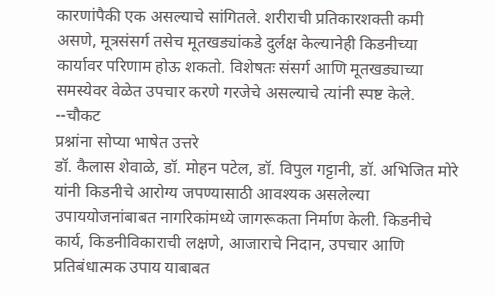कारणांपैकी एक असल्याचे सांगितले. शरीराची प्रतिकारशक्ती कमी असणे, मूत्रसंसर्ग तसेच मूतखड्यांकडे दुर्लक्ष केल्यानेही किडनीच्या कार्यावर परिणाम होऊ शकतो. विशेषतः संसर्ग आणि मूतखड्याच्या समस्येवर वेळेत उपचार करणे गरजेचे असल्याचे त्यांनी स्पष्ट केले.
--चौकट
प्रश्नांना सोप्या भाषेत उत्तरे
डॉ. कैलास शेवाळे, डॉ. मोहन पटेल, डॉ. विपुल गट्टानी, डॉ. अभिजित मोरे यांनी किडनीचे आरोग्य जपण्यासाठी आवश्यक असलेल्या उपाययोजनांबाबत नागरिकांमध्ये जागरूकता निर्माण केली. किडनीचे कार्य, किडनीविकाराची लक्षणे, आजाराचे निदान, उपचार आणि प्रतिबंधात्मक उपाय याबाबत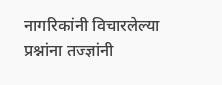नागरिकांनी विचारलेल्या प्रश्नांना तज्ज्ञांनी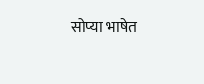सोप्या भाषेत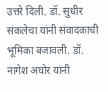उत्तरे दिली. डॉ. सुधीर संकलेचा यांनी संवादकाची भूमिका बजावली. डॉ. नागेश अघोर यांनी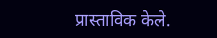प्रास्ताविक केले.